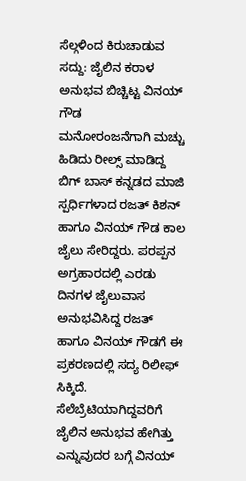ಸೆಲ್ಗಳಿಂದ ಕಿರುಚಾಡುವ ಸದ್ದು: ಜೈಲಿನ ಕರಾಳ ಅನುಭವ ಬಿಚ್ಚಿಟ್ಟ ವಿನಯ್ ಗೌಡ
ಮನೋರಂಜನೆಗಾಗಿ ಮಚ್ಚು ಹಿಡಿದು ರೀಲ್ಸ್ ಮಾಡಿದ್ದ ಬಿಗ್ ಬಾಸ್ ಕನ್ನಡದ ಮಾಜಿ ಸ್ಪರ್ಧಿಗಳಾದ ರಜತ್ ಕಿಶನ್ ಹಾಗೂ ವಿನಯ್ ಗೌಡ ಕಾಲ ಜೈಲು ಸೇರಿದ್ದರು. ಪರಪ್ಪನ ಅಗ್ರಹಾರದಲ್ಲಿ ಎರಡು ದಿನಗಳ ಜೈಲುವಾಸ ಅನುಭವಿಸಿದ್ದ ರಜತ್ ಹಾಗೂ ವಿನಯ್ ಗೌಡಗೆ ಈ ಪ್ರಕರಣದಲ್ಲಿ ಸದ್ಯ ರಿಲೀಫ್ ಸಿಕ್ಕಿದೆ. ಸೆಲೆಬ್ರೆಟಿಯಾಗಿದ್ದವರಿಗೆ ಜೈಲಿನ ಅನುಭವ ಹೇಗಿತ್ತು ಎನ್ನುವುದರ ಬಗ್ಗೆ ವಿನಯ್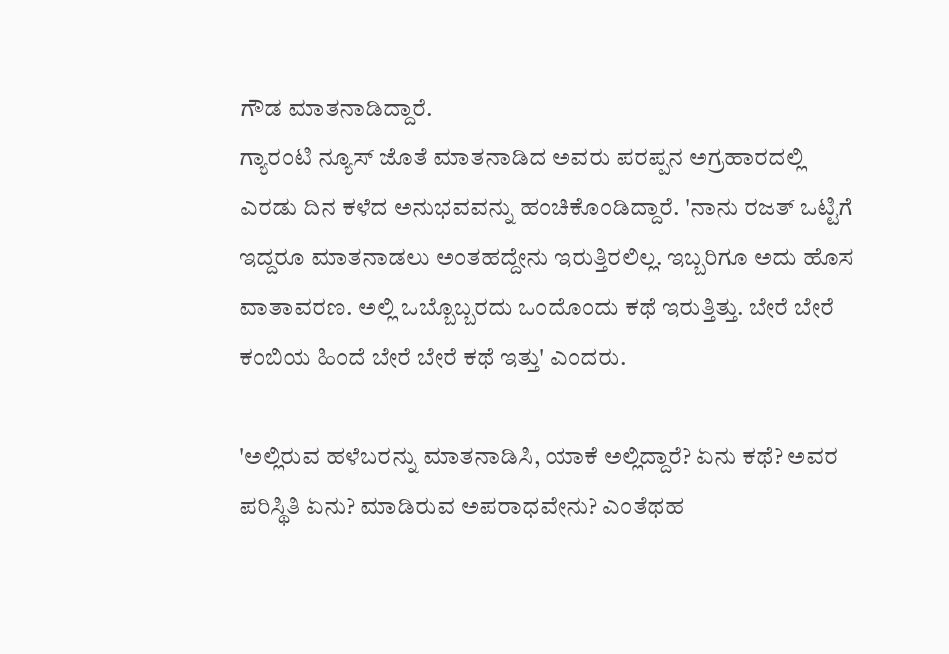ಗೌಡ ಮಾತನಾಡಿದ್ದಾರೆ.
ಗ್ಯಾರಂಟಿ ನ್ಯೂಸ್ ಜೊತೆ ಮಾತನಾಡಿದ ಅವರು ಪರಪ್ಪನ ಅಗ್ರಹಾರದಲ್ಲಿ ಎರಡು ದಿನ ಕಳೆದ ಅನುಭವವನ್ನು ಹಂಚಿಕೊಂಡಿದ್ದಾರೆ. 'ನಾನು ರಜತ್ ಒಟ್ಟಿಗೆ ಇದ್ದರೂ ಮಾತನಾಡಲು ಅಂತಹದ್ದೇನು ಇರುತ್ತಿರಲಿಲ್ಲ. ಇಬ್ಬರಿಗೂ ಅದು ಹೊಸ ವಾತಾವರಣ. ಅಲ್ಲಿ ಒಬ್ಬೊಬ್ಬರದು ಒಂದೊಂದು ಕಥೆ ಇರುತ್ತಿತ್ತು. ಬೇರೆ ಬೇರೆ ಕಂಬಿಯ ಹಿಂದೆ ಬೇರೆ ಬೇರೆ ಕಥೆ ಇತ್ತು' ಎಂದರು.

'ಅಲ್ಲಿರುವ ಹಳೆಬರನ್ನು ಮಾತನಾಡಿಸಿ, ಯಾಕೆ ಅಲ್ಲಿದ್ದಾರೆ? ಏನು ಕಥೆ? ಅವರ ಪರಿಸ್ಥಿತಿ ಏನು? ಮಾಡಿರುವ ಅಪರಾಧವೇನು? ಎಂತೆಥಹ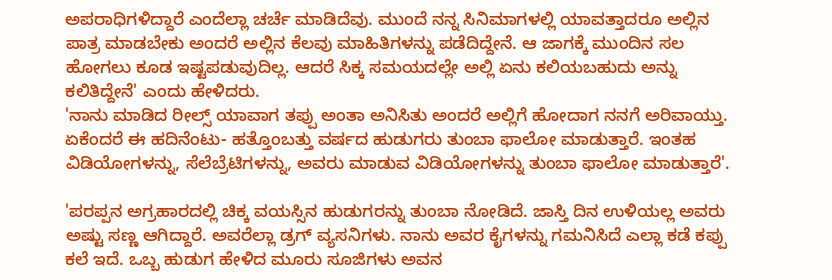ಅಪರಾಧಿಗಳಿದ್ದಾರೆ ಎಂದೆಲ್ಲಾ ಚರ್ಚೆ ಮಾಡಿದೆವು. ಮುಂದೆ ನನ್ನ ಸಿನಿಮಾಗಳಲ್ಲಿ ಯಾವತ್ತಾದರೂ ಅಲ್ಲಿನ ಪಾತ್ರ ಮಾಡಬೇಕು ಅಂದರೆ ಅಲ್ಲಿನ ಕೆಲವು ಮಾಹಿತಿಗಳನ್ನು ಪಡೆದಿದ್ದೇನೆ. ಆ ಜಾಗಕ್ಕೆ ಮುಂದಿನ ಸಲ ಹೋಗಲು ಕೂಡ ಇಷ್ಟಪಡುವುದಿಲ್ಲ. ಆದರೆ ಸಿಕ್ಕ ಸಮಯದಲ್ಲೇ ಅಲ್ಲಿ ಏನು ಕಲಿಯಬಹುದು ಅನ್ನು ಕಲಿತಿದ್ದೇನೆ' ಎಂದು ಹೇಳಿದರು.
'ನಾನು ಮಾಡಿದ ರೀಲ್ಸ್ ಯಾವಾಗ ತಪ್ಪು ಅಂತಾ ಅನಿಸಿತು ಅಂದರೆ ಅಲ್ಲಿಗೆ ಹೋದಾಗ ನನಗೆ ಅರಿವಾಯ್ತು. ಏಕೆಂದರೆ ಈ ಹದಿನೆಂಟು- ಹತ್ತೊಂಬತ್ತು ವರ್ಷದ ಹುಡುಗರು ತುಂಬಾ ಫಾಲೋ ಮಾಡುತ್ತಾರೆ. ಇಂತಹ ವಿಡಿಯೋಗಳನ್ನು, ಸೆಲೆಬ್ರೆಟಿಗಳನ್ನು, ಅವರು ಮಾಡುವ ವಿಡಿಯೋಗಳನ್ನು ತುಂಬಾ ಫಾಲೋ ಮಾಡುತ್ತಾರೆ'.

'ಪರಪ್ಪನ ಅಗ್ರಹಾರದಲ್ಲಿ ಚಿಕ್ಕ ವಯಸ್ಸಿನ ಹುಡುಗರನ್ನು ತುಂಬಾ ನೋಡಿದೆ. ಜಾಸ್ತಿ ದಿನ ಉಳಿಯಲ್ಲ ಅವರು ಅಷ್ಟು ಸಣ್ಣ ಆಗಿದ್ದಾರೆ. ಅವರೆಲ್ಲಾ ಡ್ರಗ್ ವ್ಯಸನಿಗಳು. ನಾನು ಅವರ ಕೈಗಳನ್ನು ಗಮನಿಸಿದೆ ಎಲ್ಲಾ ಕಡೆ ಕಪ್ಪು ಕಲೆ ಇದೆ. ಒಬ್ಬ ಹುಡುಗ ಹೇಳಿದ ಮೂರು ಸೂಜಿಗಳು ಅವನ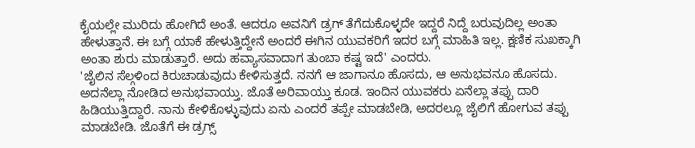ಕೈಯಲ್ಲೇ ಮುರಿದು ಹೋಗಿದೆ ಅಂತೆ. ಆದರೂ ಅವನಿಗೆ ಡ್ರಗ್ ತೆಗೆದುಕೊಳ್ಳದೇ ಇದ್ದರೆ ನಿದ್ದೆ ಬರುವುದಿಲ್ಲ ಅಂತಾ ಹೇಳುತ್ತಾನೆ. ಈ ಬಗ್ಗೆ ಯಾಕೆ ಹೇಳುತ್ತಿದ್ದೇನೆ ಅಂದರೆ ಈಗಿನ ಯುವಕರಿಗೆ ಇದರ ಬಗ್ಗೆ ಮಾಹಿತಿ ಇಲ್ಲ. ಕ್ಷಣಿಕ ಸುಖಕ್ಕಾಗಿ ಅಂತಾ ಶುರು ಮಾಡುತ್ತಾರೆ. ಅದು ಹವ್ಯಾಸವಾದಾಗ ತುಂಬಾ ಕಷ್ಟ ಇದೆ' ಎಂದರು.
'ಜೈಲಿನ ಸೆಲ್ಗಳಿಂದ ಕಿರುಚಾಡುವುದು ಕೇಳಿಸುತ್ತದೆ. ನನಗೆ ಆ ಜಾಗಾನೂ ಹೊಸದು, ಆ ಅನುಭವನೂ ಹೊಸದು. ಅದನೆಲ್ಲಾ ನೋಡಿದ ಅನುಭವಾಯ್ತು. ಜೊತೆ ಅರಿವಾಯ್ತು ಕೂಡ. ಇಂದಿನ ಯುವಕರು ಏನೆಲ್ಲಾ ತಪ್ಪು ದಾರಿ ಹಿಡಿಯುತ್ತಿದ್ದಾರೆ. ನಾನು ಕೇಳಿಕೊಳ್ಳುವುದು ಏನು ಎಂದರೆ ತಪ್ಪೇ ಮಾಡಬೇಡಿ, ಅದರಲ್ಲೂ ಜೈಲಿಗೆ ಹೋಗುವ ತಪ್ಪು ಮಾಡಬೇಡಿ. ಜೊತೆಗೆ ಈ ಡ್ರಗ್ಸ್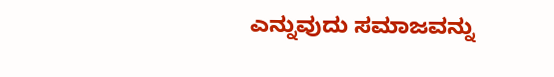ಎನ್ನುವುದು ಸಮಾಜವನ್ನು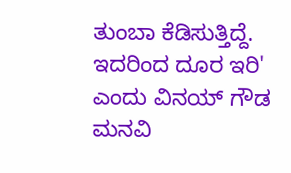ತುಂಬಾ ಕೆಡಿಸುತ್ತಿದ್ದೆ. ಇದರಿಂದ ದೂರ ಇರಿ' ಎಂದು ವಿನಯ್ ಗೌಡ ಮನವಿ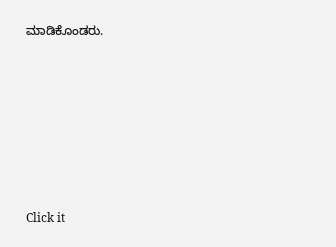ಮಾಡಿಕೊಂಡರು.












Click it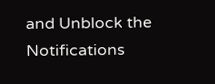and Unblock the Notifications